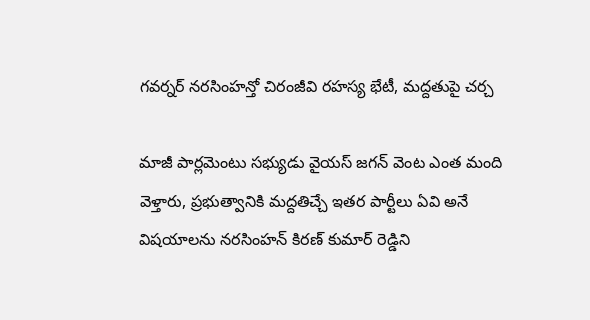గవర్నర్ నరసింహన్తో చిరంజీవి రహస్య భేటీ, మద్దతుపై చర్చ

మాజీ పార్లమెంటు సభ్యుడు వైయస్ జగన్ వెంట ఎంత మంది వెళ్తారు, ప్రభుత్వానికి మద్దతిచ్చే ఇతర పార్టీలు ఏవి అనే విషయాలను నరసింహన్ కిరణ్ కుమార్ రెడ్డిని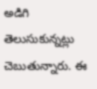అడిగి తెలుసుకున్నట్లు చెబుతున్నారు. ఈ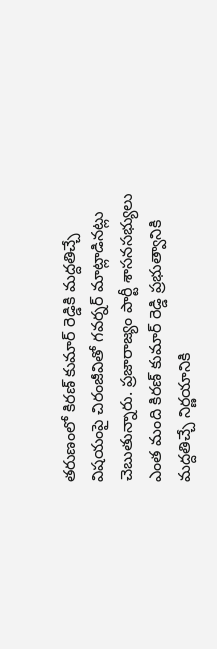తరుణంలో కిరణ్ కుమార్ రెడ్డికి మద్దతిచ్చే విషయంపై చిరంజీవితో గవర్నర్ మాట్లాడినట్లు చెబుతున్నారు. ప్రజారాజ్యం పార్టీ శాసనసభ్యులు ఎంత మంది కిరణ్ కుమార్ రెడ్డి ప్రభుత్వానికి మద్దతిచ్చే నిర్ణయానికి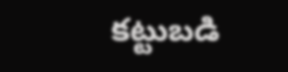కట్టుబడి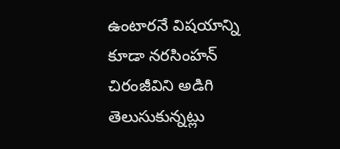ఉంటారనే విషయాన్ని కూడా నరసింహన్ చిరంజీవిని అడిగి తెలుసుకున్నట్లు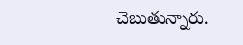చెబుతున్నారు.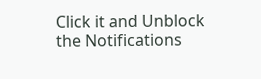Click it and Unblock the Notifications